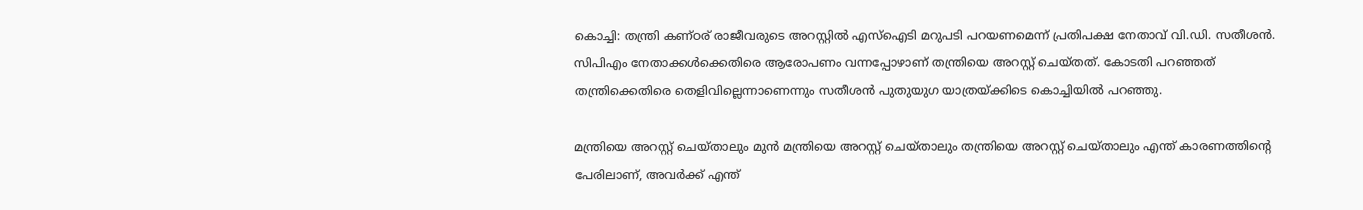കൊച്ചി: തന്ത്രി കണ്ഠര് രാജീവരുടെ അറസ്റ്റില്‍ എസ്‌ഐടി മറുപടി പറയണമെന്ന് പ്രതിപക്ഷ നേതാവ് വി.ഡി. സതീശന്‍. സിപിഎം നേതാക്കള്‍ക്കെതിരെ ആരോപണം വന്നപ്പോഴാണ് തന്ത്രിയെ അറസ്റ്റ് ചെയ്തത്. കോടതി പറഞ്ഞത് തന്ത്രിക്കെതിരെ തെളിവില്ലെന്നാണെന്നും സതീശന്‍ പുതുയുഗ യാത്രയ്ക്കിടെ കൊച്ചിയില്‍ പറഞ്ഞു.

മന്ത്രിയെ അറസ്റ്റ് ചെയ്താലും മുന്‍ മന്ത്രിയെ അറസ്റ്റ് ചെയ്താലും തന്ത്രിയെ അറസ്റ്റ് ചെയ്താലും എന്ത് കാരണത്തിന്‍റെ പേരിലാണ്, അവര്‍ക്ക് എന്ത്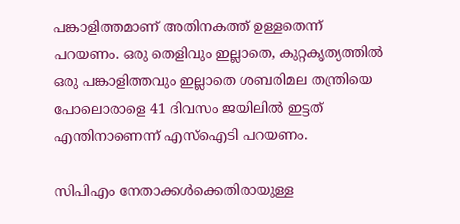പങ്കാളിത്തമാണ് അതിനകത്ത് ഉള്ളതെന്ന് പറയണം. ഒരു തെളിവും ഇല്ലാതെ, കുറ്റകൃത്യത്തില്‍ ഒരു പങ്കാളിത്തവും ഇല്ലാതെ ശബരിമല തന്ത്രിയെ പോലൊരാളെ 41 ദിവസം ജയിലില്‍ ഇട്ടത് എന്തിനാണെന്ന് എസ്‌ഐടി പറയണം.

സിപിഎം നേതാക്കള്‍ക്കെതിരായുള്ള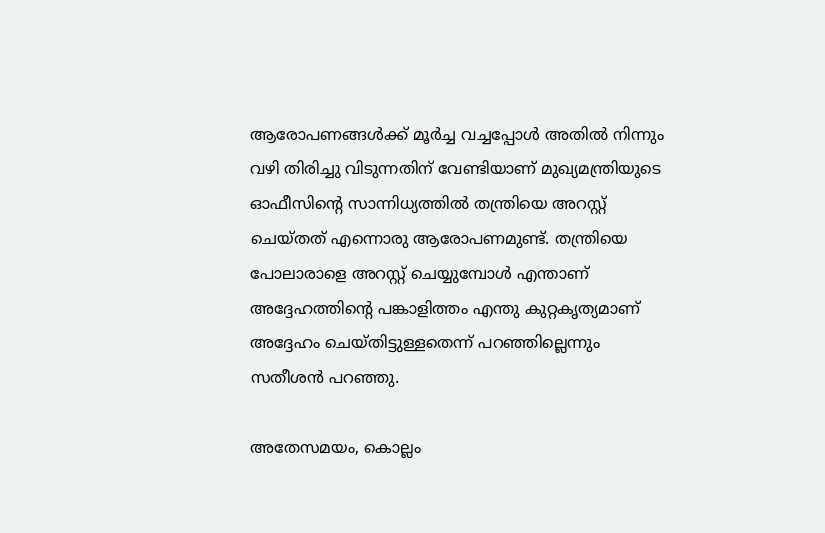ആരോപണങ്ങള്‍ക്ക് മൂര്‍ച്ച വച്ചപ്പോള്‍ അതില്‍ നിന്നും വഴി തിരിച്ചു വിടുന്നതിന് വേണ്ടിയാണ് മുഖ്യമന്ത്രിയുടെ ഓഫീസിന്‍റെ സാന്നിധ്യത്തില്‍ തന്ത്രിയെ അറസ്റ്റ് ചെയ്തത് എന്നൊരു ആരോപണമുണ്ട്. തന്ത്രിയെ പോലാരാളെ അറസ്റ്റ് ചെയ്യുമ്പോള്‍ എന്താണ് അദ്ദേഹത്തിന്‍റെ പങ്കാളിത്തം എന്തു കുറ്റകൃത്യമാണ് അദ്ദേഹം ചെയ്തിട്ടുള്ളതെന്ന് പറഞ്ഞില്ലെന്നും സതീശന്‍ പറഞ്ഞു.

അതേസമയം, കൊല്ലം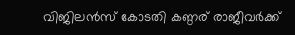വിജിലന്‍സ് കോടതി കണ്ഠര് രാജീവര്‍ക്ക്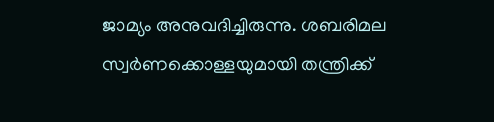ജാമ്യം അനുവദിച്ചിരുന്നു. ശബരിമല സ്വര്‍ണക്കൊള്ളയുമായി തന്ത്രിക്ക്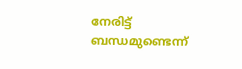നേരിട്ട് ബന്ധമുണ്ടെന്ന്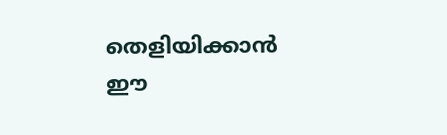തെളിയിക്കാന്‍ ഈ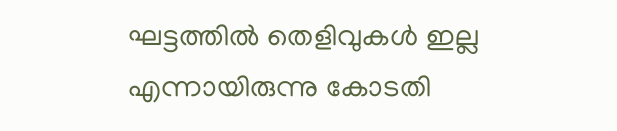ഘട്ടത്തില്‍ തെളിവുകള്‍ ഇല്ല എന്നായിരുന്നു കോടതി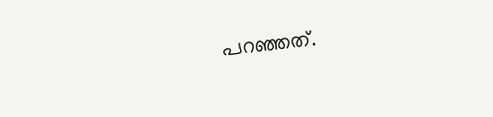പറഞ്ഞത്.